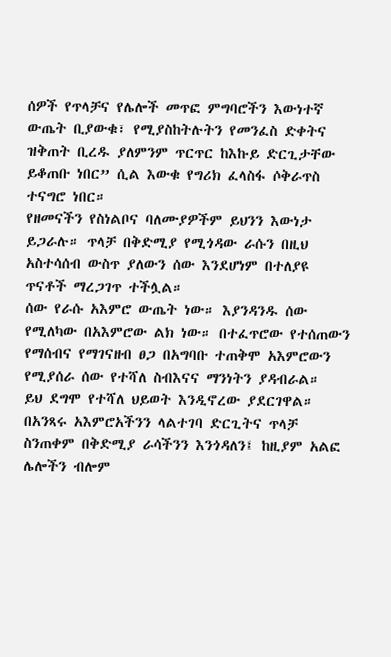ሰዎች የጥላቻና የሌሎች መጥፎ ምግባሮችን እውነተኛ ውጤት ቢያውቁ፣ የሚያስከትሉትን የመንፈስ ድቀትና ዝቅጠት ቢረዱ ያለምንም ጥርጥር ከእኩይ ድርጊታቸው ይቆጠቡ ነበር” ሲል እውቁ የግሪክ ፈላስፋ ሶቅራጥስ ተናግሮ ነበር።
የዘመናችን የስነልቦና ባለሙያዎችም ይህንን እውነታ ይጋራሉ። ጥላቻ በቅድሚያ የሚጎዳው ራሱን በዚህ አስተሳሰብ ውስጥ ያለውን ሰው እንደሆነም በተለያዩ ጥናቶች ማረጋገጥ ተችሏል።
ሰው የራሱ አእምሮ ውጤት ነው። እያንዳንዱ ሰው የሚለካው በአእምሮው ልክ ነው። በተፈጥሮው የተሰጠውን የማሰብና የማገናዘብ ፀጋ በአግባቡ ተጠቅሞ አእምሮውን የሚያሰራ ሰው የተሻለ ስብእናና ማንነትን ያዳብራል።
ይህ ደግሞ የተሻለ ህይወት እንዲኖረው ያደርገዋል። በአንጻሩ አእምሮአችንን ላልተገባ ድርጊትና ጥላቻ ስንጠቀም በቅድሚያ ራሳችንን እንጎዳለን፤ ከዚያም አልፎ ሌሎችን ብሎም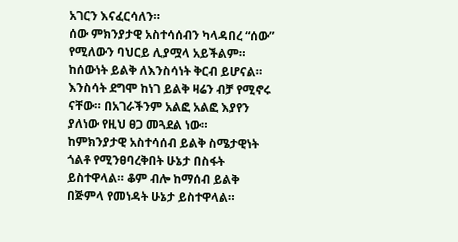አገርን እናፈርሳለን።
ሰው ምክንያታዊ አስተሳሰብን ካላዳበረ “ሰው” የሚለውን ባህርይ ሊያሟላ አይችልም። ከሰውነት ይልቅ ለእንስሳነት ቅርብ ይሆናል። እንስሳት ደግሞ ከነገ ይልቅ ዛሬን ብቻ የሚኖሩ ናቸው። በአገራችንም አልፎ አልፎ እያየን ያለነው የዚህ ፀጋ መጓደል ነው።
ከምክንያታዊ አስተሳሰብ ይልቅ ስሜታዊነት ጎልቶ የሚንፀባረቅበት ሁኔታ በስፋት ይስተዋላል። ቆም ብሎ ከማሰብ ይልቅ በጅምላ የመነዳት ሁኔታ ይስተዋላል።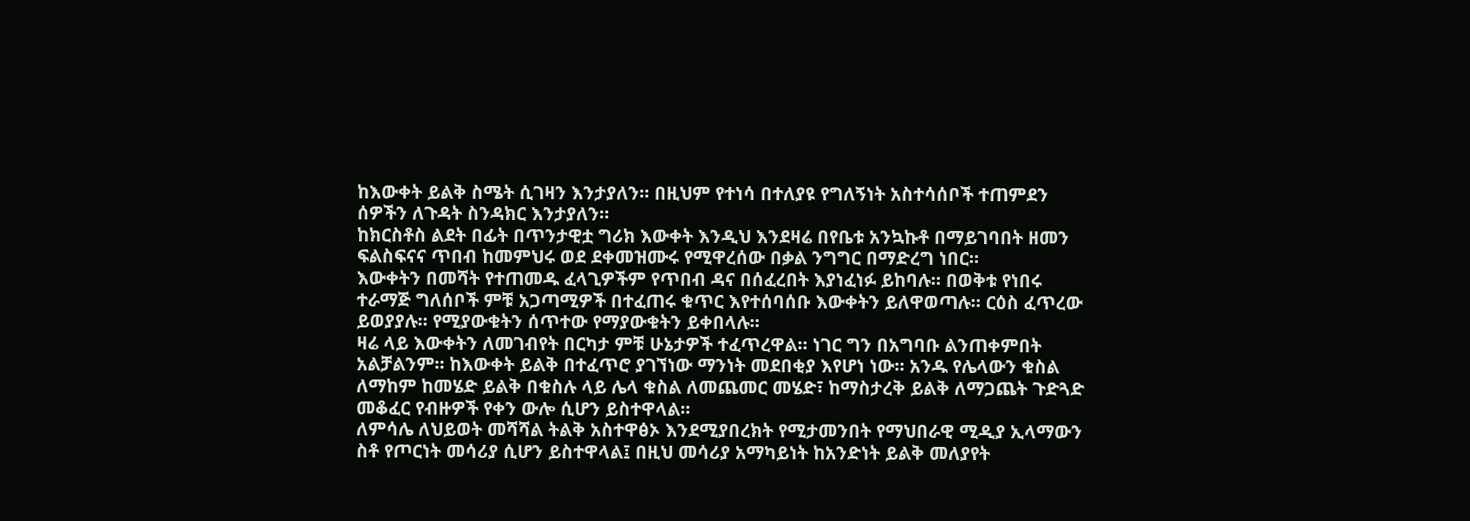ከእውቀት ይልቅ ስሜት ሲገዛን እንታያለን። በዚህም የተነሳ በተለያዩ የግለኝነት አስተሳሰቦች ተጠምደን ሰዎችን ለጉዳት ስንዳክር እንታያለን።
ከክርስቶስ ልደት በፊት በጥንታዊቷ ግሪክ እውቀት እንዲህ እንደዛሬ በየቤቱ አንኳኩቶ በማይገባበት ዘመን ፍልስፍናና ጥበብ ከመምህሩ ወደ ደቀመዝሙሩ የሚዋረሰው በቃል ንግግር በማድረግ ነበር።
እውቀትን በመሻት የተጠመዱ ፈላጊዎችም የጥበብ ዳና በሰፈረበት እያነፈነፉ ይከባሉ። በወቅቱ የነበሩ ተራማጅ ግለሰቦች ምቹ አጋጣሚዎች በተፈጠሩ ቁጥር እየተሰባሰቡ እውቀትን ይለዋወጣሉ። ርዕስ ፈጥረው ይወያያሉ። የሚያውቁትን ሰጥተው የማያውቁትን ይቀበላሉ።
ዛሬ ላይ እውቀትን ለመገብየት በርካታ ምቹ ሁኔታዎች ተፈጥረዋል። ነገር ግን በአግባቡ ልንጠቀምበት አልቻልንም። ከእውቀት ይልቅ በተፈጥሮ ያገኘነው ማንነት መደበቂያ እየሆነ ነው። አንዱ የሌላውን ቁስል ለማከም ከመሄድ ይልቅ በቁስሉ ላይ ሌላ ቁስል ለመጨመር መሄድ፣ ከማስታረቅ ይልቅ ለማጋጨት ጉድጓድ መቆፈር የብዙዎች የቀን ውሎ ሲሆን ይስተዋላል።
ለምሳሌ ለህይወት መሻሻል ትልቅ አስተዋፅኦ እንደሚያበረክት የሚታመንበት የማህበራዊ ሚዲያ ኢላማውን ስቶ የጦርነት መሳሪያ ሲሆን ይስተዋላል፤ በዚህ መሳሪያ አማካይነት ከአንድነት ይልቅ መለያየት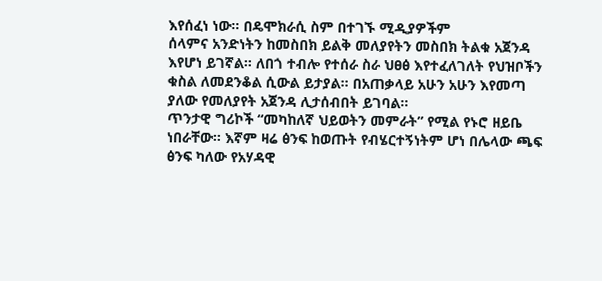እየሰፈነ ነው። በዴሞክራሲ ስም በተገኙ ሚዲያዎችም
ሰላምና አንድነትን ከመስበክ ይልቅ መለያየትን መስበክ ትልቁ አጀንዳ እየሆነ ይገኛል። ለበጎ ተብሎ የተሰራ ስራ ህፀፅ እየተፈለገለት የህዝቦችን ቁስል ለመደንቆል ሲውል ይታያል። በአጠቃላይ አሁን አሁን እየመጣ ያለው የመለያየት አጀንዳ ሊታሰብበት ይገባል።
ጥንታዊ ግሪኮች “መካከለኛ ህይወትን መምራት” የሚል የኑሮ ዘይቤ ነበራቸው። እኛም ዛሬ ፅንፍ ከወጡት የብሄርተኝነትም ሆነ በሌላው ጫፍ ፅንፍ ካለው የአሃዳዊ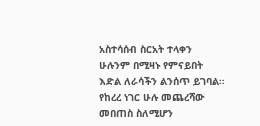አስተሳሰብ ስርአት ተላቀን ሁሉንም በሚዛኑ የምናይበት እድል ለራሳችን ልንሰጥ ይገባል። የከረረ ነገር ሁሉ መጨረሻው መበጠስ ስለሚሆን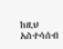ከዚህ አስተሳሰብ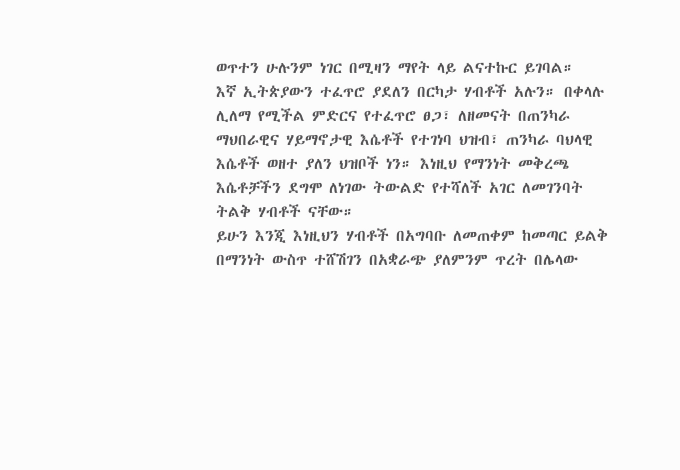ወጥተን ሁሉንም ነገር በሚዛን ማየት ላይ ልናተኩር ይገባል።
እኛ ኢትጵያውን ተፈጥሮ ያደለን በርካታ ሃብቶች አሉን። በቀላሉ ሊለማ የሚችል ምድርና የተፈጥሮ ፀጋ፣ ለዘመናት በጠንካራ ማህበራዊና ሃይማኖታዊ እሴቶች የተገነባ ህዝብ፣ ጠንካራ ባህላዊ እሴቶች ወዘተ ያለን ህዝቦች ነን። እነዚህ የማንነት መቅረጫ እሴቶቻችን ደግሞ ለነገው ትውልድ የተሻለች አገር ለመገንባት ትልቅ ሃብቶች ናቸው።
ይሁን እንጂ እነዚህን ሃብቶች በአግባቡ ለመጠቀም ከመጣር ይልቅ በማንነት ውስጥ ተሸሽገን በአቋራጭ ያለምንም ጥረት በሌላው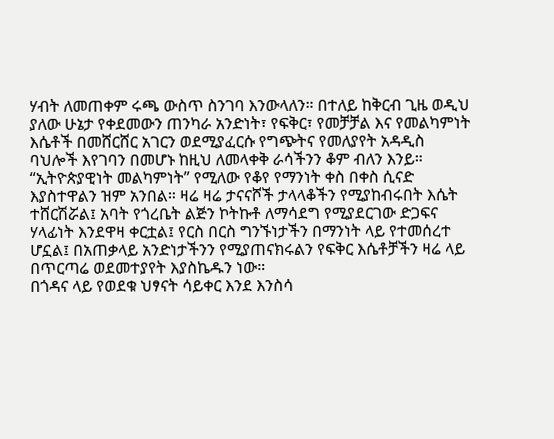ሃብት ለመጠቀም ሩጫ ውስጥ ስንገባ እንውላለን። በተለይ ከቅርብ ጊዜ ወዲህ ያለው ሁኔታ የቀደመውን ጠንካራ አንድነት፣ የፍቅር፣ የመቻቻል እና የመልካምነት እሴቶች በመሸርሸር አገርን ወደሚያፈርሱ የግጭትና የመለያየት አዳዲስ ባህሎች እየገባን በመሆኑ ከዚህ ለመላቀቅ ራሳችንን ቆም ብለን እንይ።
“ኢትዮጵያዊነት መልካምነት” የሚለው የቆየ የማንነት ቀስ በቀስ ሲናድ እያስተዋልን ዝም አንበል። ዛሬ ዛሬ ታናናሾች ታላላቆችን የሚያከብሩበት እሴት ተሸርሽሯል፤ አባት የጎረቤት ልጅን ኮትኩቶ ለማሳደግ የሚያደርገው ድጋፍና ሃላፊነት እንደዋዛ ቀርቷል፤ የርስ በርስ ግንኙነታችን በማንነት ላይ የተመሰረተ ሆኗል፤ በአጠቃላይ አንድነታችንን የሚያጠናክሩልን የፍቅር እሴቶቻችን ዛሬ ላይ በጥርጣሬ ወደመተያየት እያስኬዱን ነው።
በጎዳና ላይ የወደቁ ህፃናት ሳይቀር እንደ እንስሳ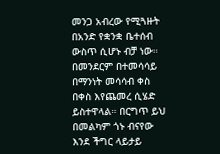መንጋ አብረው የሚጓዙት በአንድ የቋንቋ ቤተሰብ ውስጥ ሲሆኑ ብቻ ነው። በመንደርም በተመሳሳይ በማንነት መሳሳብ ቀስ በቀስ እየጨመረ ሲሄድ ይስተዋላል። በርግጥ ይህ በመልካም ጎኑ ብናየው እንደ ችግር ላይታይ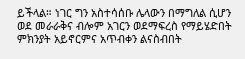ይችላል። ነገር ግን አስተሳሰቡ ሌላውን በማግለል ሲሆን ወደ መራራቅና ብሎም አገርን ወደማፍረስ የማይሄድበት ምክንያት አይኖርምና አጥብቀን ልናስብበት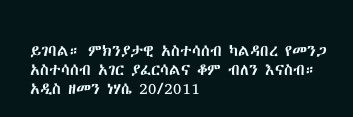ይገባል። ምክንያታዊ አስተሳሰብ ካልዳበረ የመንጋ አስተሳሰብ አገር ያፈርሳልና ቆም ብለን እናስብ።
አዲስ ዘመን ነሃሴ 20/2011